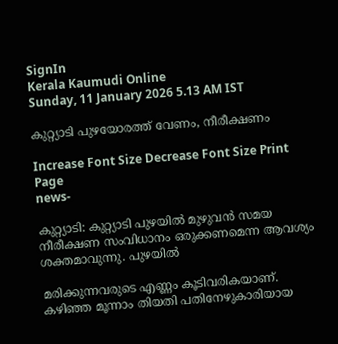SignIn
Kerala Kaumudi Online
Sunday, 11 January 2026 5.13 AM IST

കുറ്റ്യാടി പുഴയോരത്ത് വേണം, നീരീക്ഷണം

Increase Font Size Decrease Font Size Print Page
news-

കുറ്റ്യാടി: കുറ്റ്യാടി പുഴയിൽ മുഴുവൻ സമയ നീരീക്ഷണ സംവിധാനം ഒരുക്കണമെന്ന ആവശ്യം ശക്തമാവുന്നു. പുഴയിൽ

മരിക്കുന്നവരുടെ എണ്ണം കൂടിവരികയാണ്. കഴിഞ്ഞ മൂന്നാം തിയതി പതിനേഴുകാരിയായ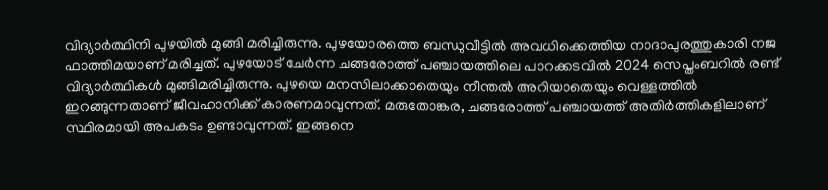വിദ്യാർത്ഥിനി പുഴയിൽ മുങ്ങി മരിച്ചിരുന്നു. പുഴയോരത്തെ ബന്ധുവീട്ടിൽ അവധിക്കെത്തിയ നാദാപുരത്തുകാരി നജ ഫാത്തിമയാണ് മരിച്ചത്. പുഴയോട് ചേർന്ന ചങ്ങരോത്ത് പഞ്ചായത്തിലെ പാറക്കടവിൽ 2024 സെപ്തംബറിൽ രണ്ട് വിദ്യാർത്ഥികൾ മുങ്ങിമരിച്ചിരുന്നു. പുഴയെ മനസിലാക്കാതെയും നീന്തൽ അറിയാതെയും വെള്ളത്തിൽ ഇറങ്ങുന്നതാണ് ജീവഹാനിക്ക് കാരണമാവുന്നത്. മരുതോങ്കര, ചങ്ങരോത്ത് പഞ്ചായത്ത് അതിർത്തികളിലാണ് സ്ഥിരമായി അപകടം ഉണ്ടാവുന്നത്. ഇങ്ങനെ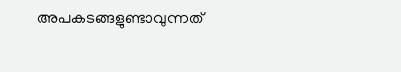അപകടങ്ങളുണ്ടാവുന്നത്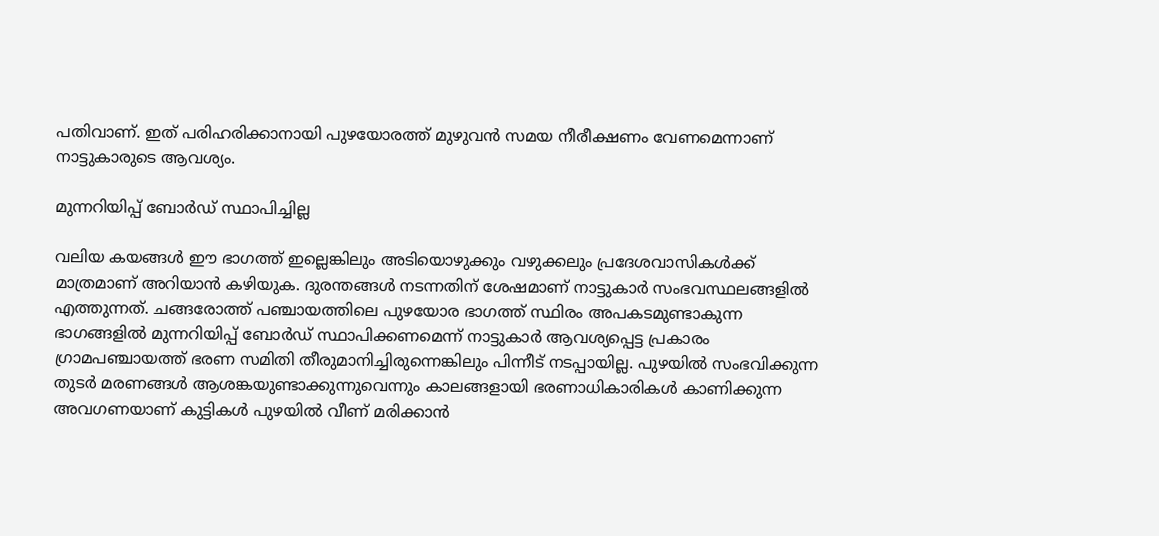പതിവാണ്. ഇത് പരിഹരിക്കാനായി പുഴയോരത്ത് മുഴുവൻ സമയ നീരീക്ഷണം വേണമെന്നാണ് നാട്ടുകാരുടെ ആവശ്യം.

മുന്നറിയിപ്പ് ബോർഡ് സ്ഥാപിച്ചില്ല

വലിയ കയങ്ങൾ ഈ ഭാഗത്ത് ഇല്ലെങ്കിലും അടിയൊഴുക്കും വഴുക്കലും പ്രദേശവാസികൾക്ക് മാത്രമാണ് അറിയാൻ കഴിയുക. ദുരന്തങ്ങൾ നടന്നതിന് ശേഷമാണ് നാട്ടുകാർ സംഭവസ്ഥലങ്ങളിൽ എത്തുന്നത്. ചങ്ങരോത്ത് പഞ്ചായത്തിലെ പുഴയോര ഭാഗത്ത് സ്ഥിരം അപകടമുണ്ടാകുന്ന ഭാഗങ്ങളിൽ മുന്നറിയിപ്പ് ബോർഡ് സ്ഥാപിക്കണമെന്ന് നാട്ടുകാർ ആവശ്യപ്പെട്ട പ്രകാരം ഗ്രാമപഞ്ചായത്ത് ഭരണ സമിതി തീരുമാനിച്ചിരുന്നെങ്കിലും പിന്നീട് നടപ്പായില്ല. പുഴയിൽ സംഭവിക്കുന്ന തുടർ മരണങ്ങൾ ആശങ്കയുണ്ടാക്കുന്നുവെന്നും കാലങ്ങളായി ഭരണാധികാരികൾ കാണിക്കുന്ന അവഗണയാണ് കുട്ടികൾ പുഴയിൽ വീണ് മരിക്കാൻ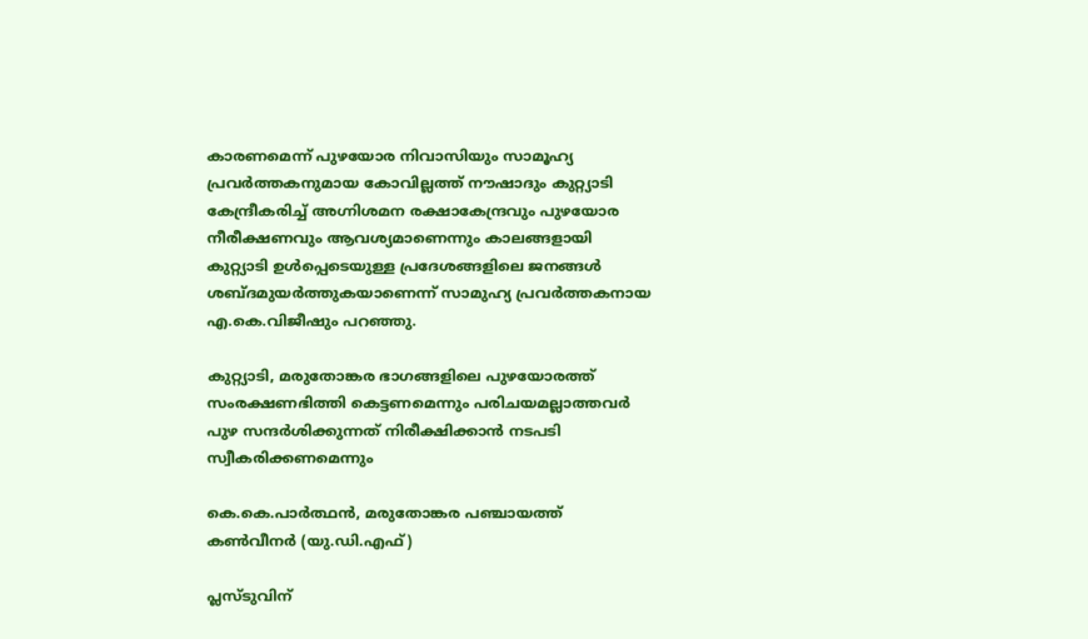കാരണമെന്ന് പുഴയോര നിവാസിയും സാമൂഹ്യ പ്രവർത്തകനുമായ കോവില്ലത്ത് നൗഷാദും കുറ്റ്യാടി കേന്ദ്രീകരിച്ച് അഗ്നിശമന രക്ഷാകേന്ദ്രവും പുഴയോര നീരീക്ഷണവും ആവശ്യമാണെന്നും കാലങ്ങളായി കുറ്റ്യാടി ഉൾപ്പെടെയുള്ള പ്രദേശങ്ങളിലെ ജനങ്ങൾ ശബ്ദമുയർത്തുകയാണെന്ന് സാമുഹ്യ പ്രവർത്തകനായ എ.കെ.വിജീഷും പറഞ്ഞു.

കുറ്റ്യാടി, മരുതോങ്കര ഭാഗങ്ങളിലെ പുഴയോരത്ത് സംരക്ഷണഭിത്തി കെട്ടണമെന്നും പരിചയമല്ലാത്തവർ പുഴ സന്ദർശിക്കുന്നത് നിരീക്ഷിക്കാൻ നടപടി സ്വീകരിക്കണമെന്നും

കെ.കെ.പാർത്ഥൻ, മരുതോങ്കര പഞ്ചായത്ത് കൺവീനർ (യു.ഡി.എഫ്)

പ്ലസ്‌ടുവിന്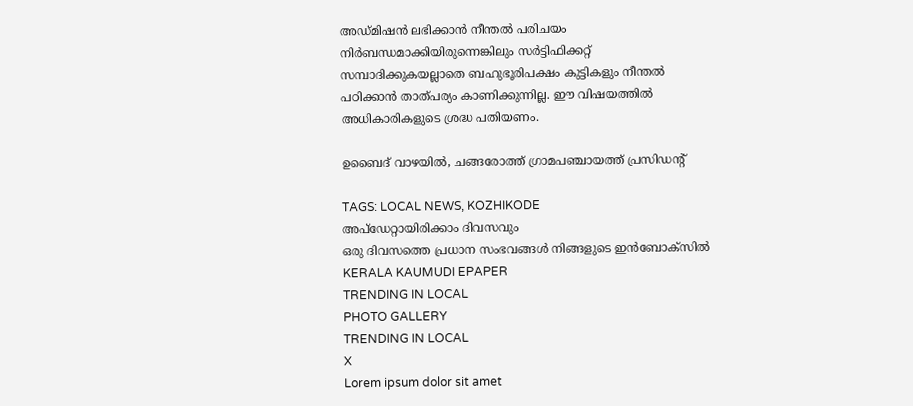അഡ്‌മിഷൻ ലഭിക്കാൻ നീന്തൽ പരിചയം നിർബന്ധമാക്കിയിരുന്നെങ്കിലും സർട്ടിഫിക്കറ്റ് സമ്പാദിക്കുകയല്ലാതെ ബഹുഭൂരിപക്ഷം കുട്ടികളും നീന്തൽ പഠിക്കാൻ താത്പര്യം കാണിക്കുന്നില്ല. ഈ വിഷയത്തിൽ അധികാരികളുടെ ശ്രദ്ധ പതിയണം.

ഉബൈദ് വാഴയിൽ, ചങ്ങരോത്ത് ഗ്രാമപഞ്ചായത്ത് പ്രസിഡന്റ്

TAGS: LOCAL NEWS, KOZHIKODE
അപ്ഡേറ്റായിരിക്കാം ദിവസവും
ഒരു ദിവസത്തെ പ്രധാന സംഭവങ്ങൾ നിങ്ങളുടെ ഇൻബോക്സിൽ
KERALA KAUMUDI EPAPER
TRENDING IN LOCAL
PHOTO GALLERY
TRENDING IN LOCAL
X
Lorem ipsum dolor sit amet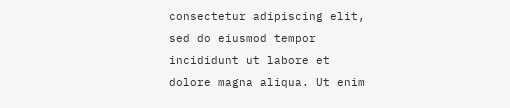consectetur adipiscing elit, sed do eiusmod tempor incididunt ut labore et dolore magna aliqua. Ut enim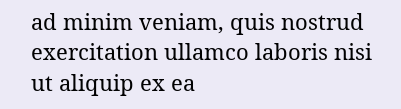ad minim veniam, quis nostrud exercitation ullamco laboris nisi ut aliquip ex ea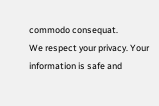commodo consequat.
We respect your privacy. Your information is safe and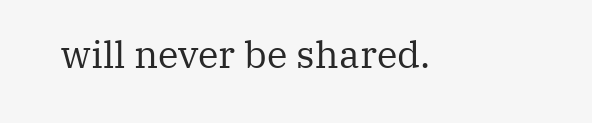will never be shared.